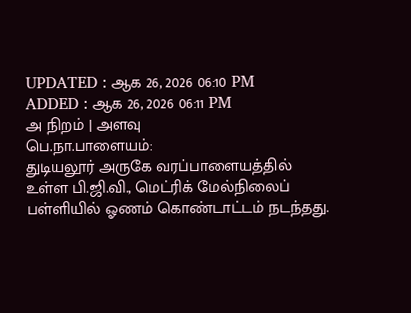UPDATED : ஆக 26, 2026 06:10 PM
ADDED : ஆக 26, 2026 06:11 PM
அ நிறம் | அளவு
பெ.நா.பாளையம்:
துடியலூர் அருகே வரப்பாளையத்தில் உள்ள பி.ஜி.வி., மெட்ரிக் மேல்நிலைப் பள்ளியில் ஓணம் கொண்டாட்டம் நடந்தது.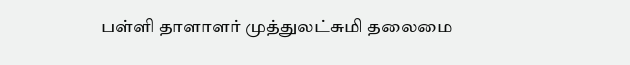பள்ளி தாளாளர் முத்துலட்சுமி தலைமை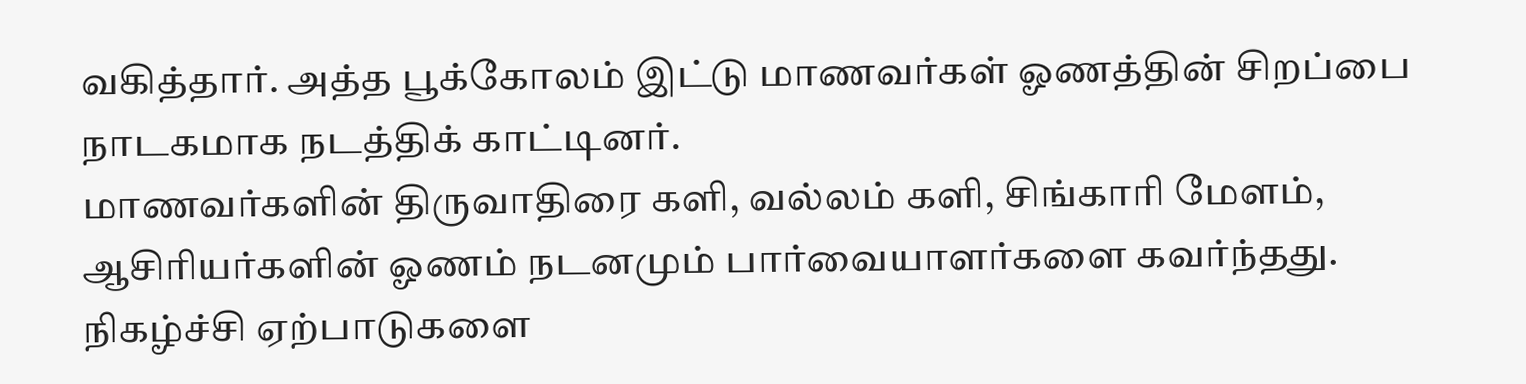வகித்தார். அத்த பூக்கோலம் இட்டு மாணவர்கள் ஓணத்தின் சிறப்பை நாடகமாக நடத்திக் காட்டினர்.
மாணவர்களின் திருவாதிரை களி, வல்லம் களி, சிங்காரி மேளம், ஆசிரியர்களின் ஓணம் நடனமும் பார்வையாளர்களை கவர்ந்தது.
நிகழ்ச்சி ஏற்பாடுகளை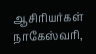ஆசிரியர்கள் நாகேஸ்வரி,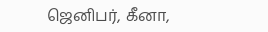ஜெனிபர், கீனா,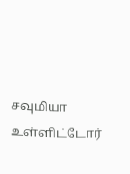சவுமியா உள்ளிட்டோர்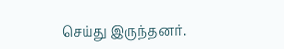செய்து இருந்தனர்.